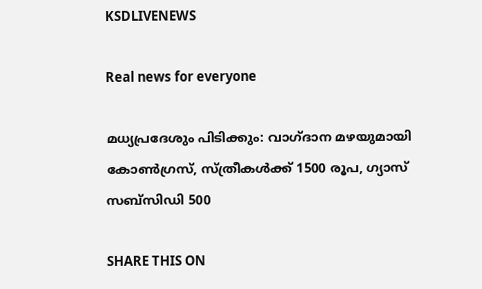KSDLIVENEWS

Real news for everyone

മധ്യപ്രദേശും പിടിക്കും: വാഗ്ദാന മഴയുമായി കോണ്‍ഗ്രസ്, സ്ത്രീകള്‍ക്ക് 1500 രൂപ, ഗ്യാസ് സബ്സിഡി 500

SHARE THIS ON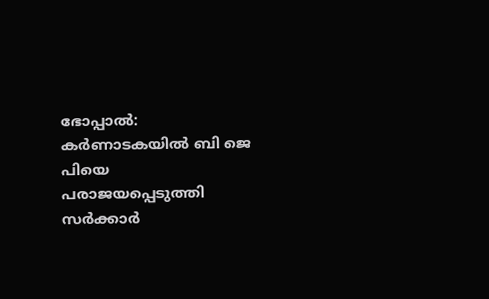ഭോപ്പാല്‍: കര്‍ണാടകയില്‍ ബി ജെ പിയെ പരാജയപ്പെടുത്തി സര്‍ക്കാര്‍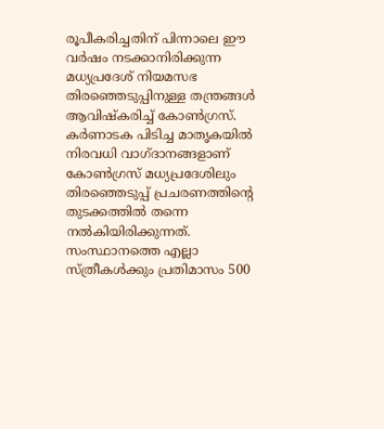രൂപീകരിച്ചതിന് പിന്നാലെ ഈ വര്‍ഷം നടക്കാനിരിക്കുന്ന മധ്യപ്രദേശ് നിയമസഭ തിരഞ്ഞെടുപ്പിനുള്ള തന്ത്രങ്ങള്‍ ആവിഷ്കരിച്ച്‌ കോണ്‍ഗ്രസ്. കര്‍ണാടക പിടിച്ച മാതൃകയില്‍ നിരവധി വാഗ്ദാനങ്ങളാണ് കോണ്‍ഗ്രസ് മധ്യപ്രദേശിലും തിരഞ്ഞെടുപ്പ് പ്രചരണത്തിന്റെ തുടക്കത്തില്‍ തന്നെ നല്‍കിയിരിക്കുന്നത്. സംസ്ഥാനത്തെ എല്ലാ സ്ത്രീകള്‍ക്കും പ്രതിമാസം 500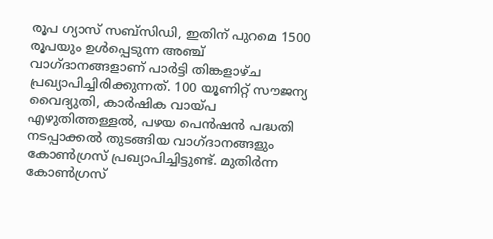രൂപ ഗ്യാസ് സബ്സിഡി, ഇതിന് പുറമെ 1500 രൂപയും ഉള്‍പ്പെടുന്ന അഞ്ച് വാഗ്ദാനങ്ങളാണ് പാര്‍ട്ടി തിങ്കളാഴ്ച പ്രഖ്യാപിച്ചിരിക്കുന്നത്. 100 യൂണിറ്റ് സൗജന്യ വൈദ്യുതി, കാര്‍ഷിക വായ്പ എഴുതിത്തള്ളല്‍, പഴയ പെൻഷൻ പദ്ധതി നടപ്പാക്കല്‍ തുടങ്ങിയ വാഗ്ദാനങ്ങളും കോണ്‍ഗ്രസ് പ്രഖ്യാപിച്ചിട്ടുണ്ട്. മുതിര്‍ന്ന കോണ്‍ഗ്രസ്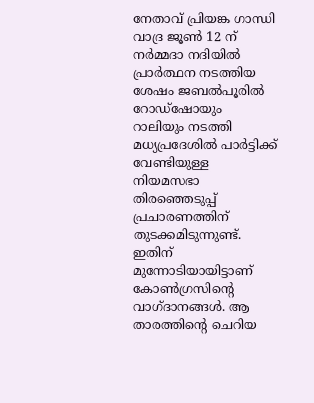നേതാവ് പ്രിയങ്ക ഗാന്ധി വാദ്ര ജൂണ്‍ 12 ന് നര്‍മ്മദാ നദിയില്‍ പ്രാര്‍ത്ഥന നടത്തിയ ശേഷം ജബല്‍പൂരില്‍ റോഡ്‌ഷോയും റാലിയും നടത്തി മധ്യപ്രദേശില്‍ പാര്‍ട്ടിക്ക് വേണ്ടിയുള്ള നിയമസഭാ തിരഞ്ഞെടുപ്പ് പ്രചാരണത്തിന് തുടക്കമിടുന്നുണ്ട്. ഇതിന് മുന്നോടിയായിട്ടാണ് കോണ്‍ഗ്രസിന്റെ വാഗ്ദാനങ്ങള്‍. ആ താരത്തിന്റെ ചെറിയ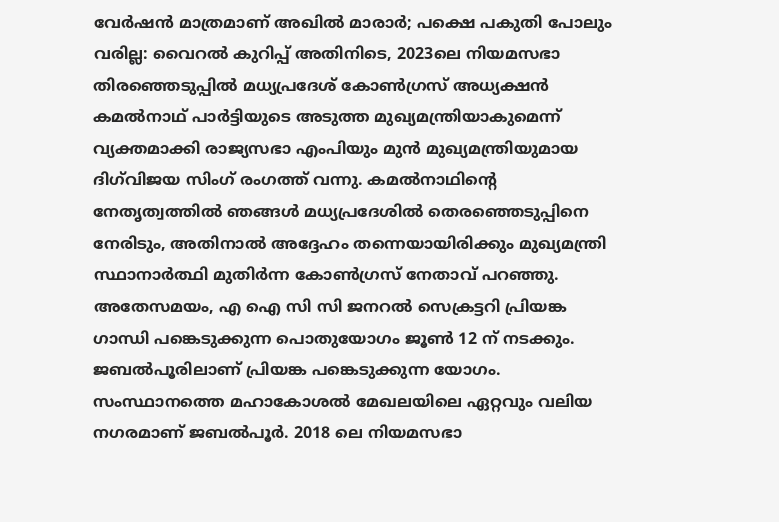വേര്‍ഷന്‍ മാത്രമാണ് അഖില്‍ മാരാര്‍; പക്ഷെ പകുതി പോലും വരില്ല: വൈറല്‍ കുറിപ്പ് അതിനിടെ, 2023ലെ നിയമസഭാ തിരഞ്ഞെടുപ്പില്‍ മധ്യപ്രദേശ് കോണ്‍ഗ്രസ് അധ്യക്ഷൻ കമല്‍നാഥ് പാര്‍ട്ടിയുടെ അടുത്ത മുഖ്യമന്ത്രിയാകുമെന്ന് വ്യക്തമാക്കി രാജ്യസഭാ എംപിയും മുൻ മുഖ്യമന്ത്രിയുമായ ദിഗ്‌വിജയ സിംഗ് രംഗത്ത് വന്നു. കമല്‍നാഥിന്റെ നേതൃത്വത്തില്‍ ഞങ്ങള്‍ മധ്യപ്രദേശില്‍ തെരഞ്ഞെടുപ്പിനെ നേരിടും, അതിനാല്‍ അദ്ദേഹം തന്നെയായിരിക്കും മുഖ്യമന്ത്രി സ്ഥാനാര്‍ത്ഥി മുതിര്‍ന്ന കോണ്‍ഗ്രസ് നേതാവ് പറഞ്ഞു. അതേസമയം, എ ഐ സി സി ജനറല്‍ സെക്രട്ടറി പ്രിയങ്ക ഗാന്ധി പങ്കെടുക്കുന്ന പൊതുയോഗം ജൂണ്‍ 12 ന് നടക്കും. ജബല്‍പൂരിലാണ് പ്രിയങ്ക പങ്കെടുക്കുന്ന യോഗം. സംസ്ഥാനത്തെ മഹാകോശല്‍ മേഖലയിലെ ഏറ്റവും വലിയ നഗരമാണ് ജബല്‍പൂര്‍. 2018 ലെ നിയമസഭാ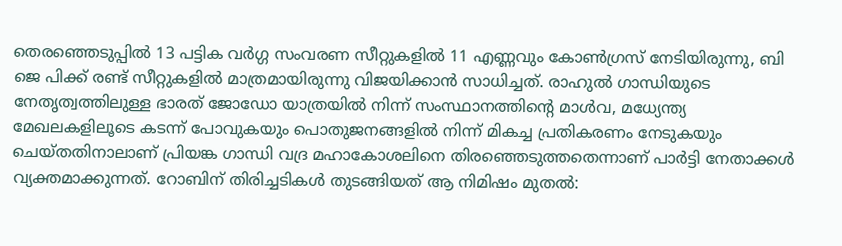തെരഞ്ഞെടുപ്പില്‍ 13 പട്ടിക വര്‍ഗ്ഗ സംവരണ സീറ്റുകളില്‍ 11 എണ്ണവും കോണ്‍ഗ്രസ് നേടിയിരുന്നു, ബി ജെ പിക്ക് രണ്ട് സീറ്റുകളില്‍ മാത്രമായിരുന്നു വിജയിക്കാന്‍ സാധിച്ചത്. രാഹുല്‍ ഗാന്ധിയുടെ നേതൃത്വത്തിലുള്ള ഭാരത് ജോഡോ യാത്രയില്‍ നിന്ന് സംസ്ഥാനത്തിന്റെ മാള്‍വ, മധ്യേന്ത്യ മേഖലകളിലൂടെ കടന്ന് പോവുകയും പൊതുജനങ്ങളില്‍ നിന്ന് മികച്ച പ്രതികരണം നേടുകയും ചെയ്തതിനാലാണ് പ്രിയങ്ക ഗാന്ധി വദ്ര മഹാകോശലിനെ തിരഞ്ഞെടുത്തതെന്നാണ് പാര്‍ട്ടി നേതാക്കള്‍ വ്യക്തമാക്കുന്നത്. റോബിന് തിരിച്ചടികള്‍ തുടങ്ങിയത് ആ നിമിഷം മുതല്‍: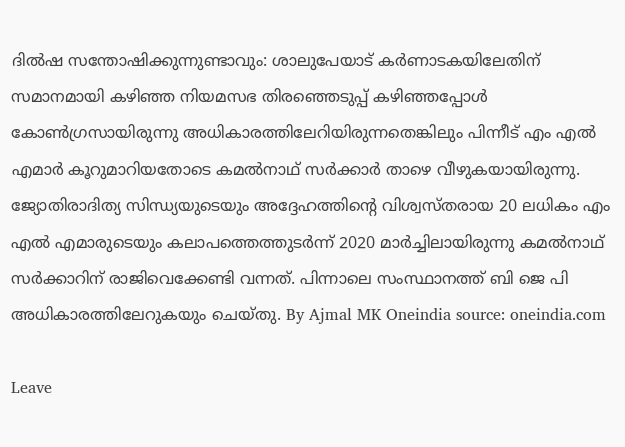ദില്‍ഷ സന്തോഷിക്കുന്നുണ്ടാവും: ശാലുപേയാട് കര്‍ണാടകയിലേതിന് സമാനമായി കഴിഞ്ഞ നിയമസഭ തിരഞ്ഞെടുപ്പ് കഴിഞ്ഞപ്പോള്‍ കോണ്‍ഗ്രസായിരുന്നു അധികാരത്തിലേറിയിരുന്നതെങ്കിലും പിന്നീട് എം എല്‍ എമാര്‍ കൂറുമാറിയതോടെ കമല്‍നാഥ് സര്‍ക്കാര്‍ താഴെ വീഴുകയായിരുന്നു. ജ്യോതിരാദിത്യ സിന്ധ്യയുടെയും അദ്ദേഹത്തിന്റെ വിശ്വസ്തരായ 20 ലധികം എം എല്‍ എമാരുടെയും കലാപത്തെത്തുടര്‍ന്ന് 2020 മാര്‍ച്ചിലായിരുന്നു കമല്‍നാഥ് സര്‍ക്കാറിന് രാജിവെക്കേണ്ടി വന്നത്. പിന്നാലെ സംസ്ഥാനത്ത് ബി ജെ പി അധികാരത്തിലേറുകയും ചെയ്തു. By Ajmal MK Oneindia source: oneindia.com

Leave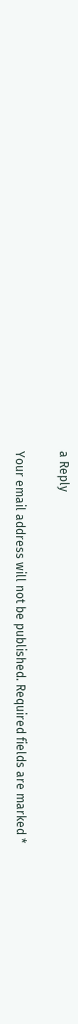a Reply

Your email address will not be published. Required fields are marked *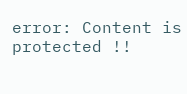error: Content is protected !!